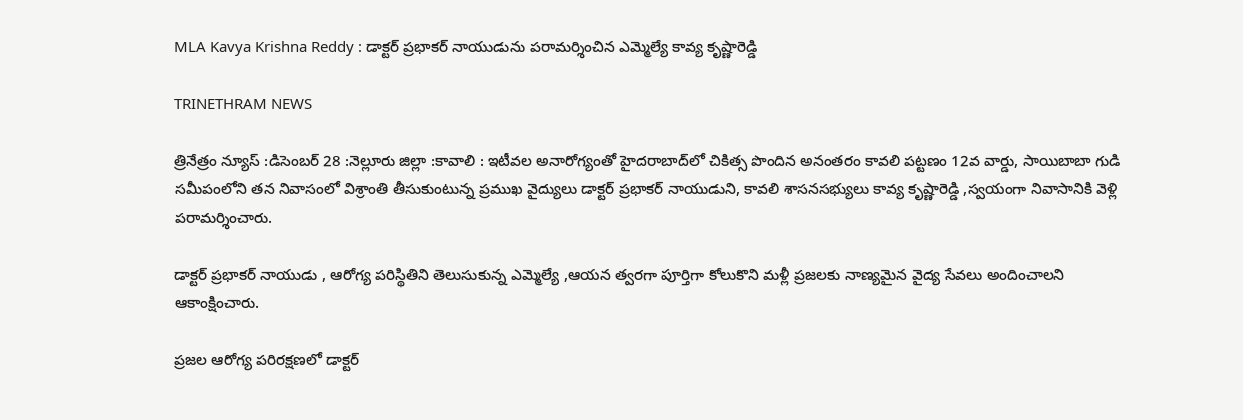MLA Kavya Krishna Reddy : డాక్టర్ ప్రభాకర్ నాయుడును పరామర్శించిన ఎమ్మెల్యే కావ్య కృష్ణారెడ్డి

TRINETHRAM NEWS

త్రినేత్రం న్యూస్ :డిసెంబర్ 28 :నెల్లూరు జిల్లా :కావాలి : ఇటీవల అనారోగ్యంతో హైదరాబాద్‌లో చికిత్స పొందిన అనంతరం కావలి పట్టణం 12వ వార్డు, సాయిబాబా గుడి సమీపంలోని తన నివాసంలో విశ్రాంతి తీసుకుంటున్న ప్రముఖ వైద్యులు డాక్టర్ ప్రభాకర్ నాయుడుని, కావలి శాసనసభ్యులు కావ్య కృష్ణారెడ్డి ,స్వయంగా నివాసానికి వెళ్లి పరామర్శించారు.

డాక్టర్ ప్రభాకర్ నాయుడు , ఆరోగ్య పరిస్థితిని తెలుసుకున్న ఎమ్మెల్యే ,ఆయన త్వరగా పూర్తిగా కోలుకొని మళ్లీ ప్రజలకు నాణ్యమైన వైద్య సేవలు అందించాలని ఆకాంక్షించారు.

ప్రజల ఆరోగ్య పరిరక్షణలో డాక్టర్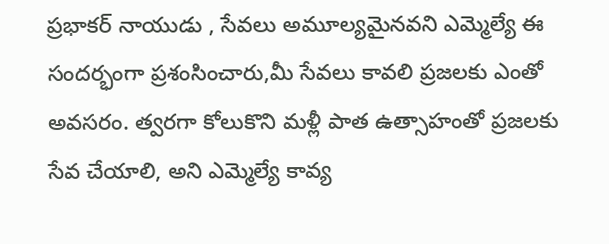ప్రభాకర్ నాయుడు , సేవలు అమూల్యమైనవని ఎమ్మెల్యే ఈ సందర్భంగా ప్రశంసించారు,మీ సేవలు కావలి ప్రజలకు ఎంతో అవసరం. త్వరగా కోలుకొని మళ్లీ పాత ఉత్సాహంతో ప్రజలకు సేవ చేయాలి, అని ఎమ్మెల్యే కావ్య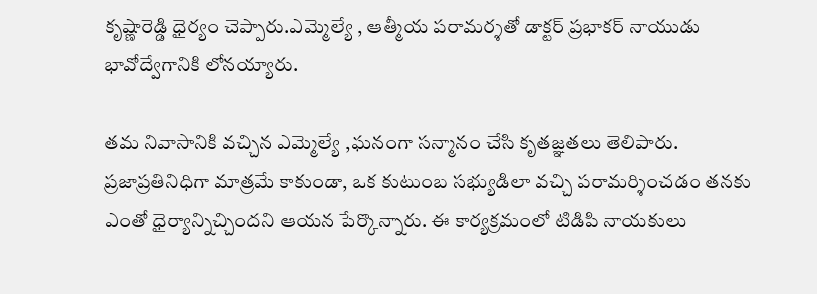కృష్ణారెడ్డి ధైర్యం చెప్పారు.ఎమ్మెల్యే , ఆత్మీయ పరామర్శతో డాక్టర్ ప్రభాకర్ నాయుడు భావోద్వేగానికి లోనయ్యారు.

తమ నివాసానికి వచ్చిన ఎమ్మెల్యే ,ఘనంగా సన్మానం చేసి కృతజ్ఞతలు తెలిపారు. ప్రజాప్రతినిధిగా మాత్రమే కాకుండా, ఒక కుటుంబ సభ్యుడిలా వచ్చి పరామర్శించడం తనకు ఎంతో ధైర్యాన్నిచ్చిందని ఆయన పేర్కొన్నారు. ఈ కార్యక్రమంలో టిడిపి నాయకులు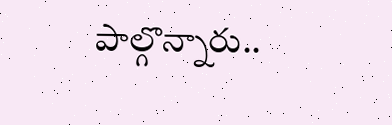పాల్గొన్నారు..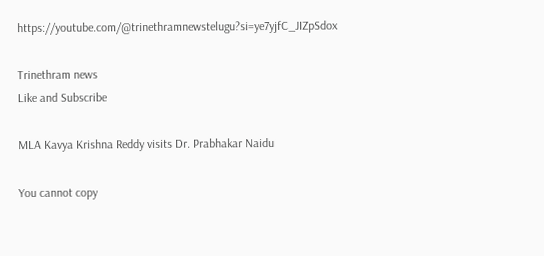https://youtube.com/@trinethramnewstelugu?si=ye7yjfC_JIZpSdox

Trinethram news
Like and Subscribe

MLA Kavya Krishna Reddy visits Dr. Prabhakar Naidu

You cannot copy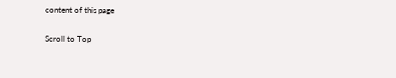content of this page

Scroll to Top